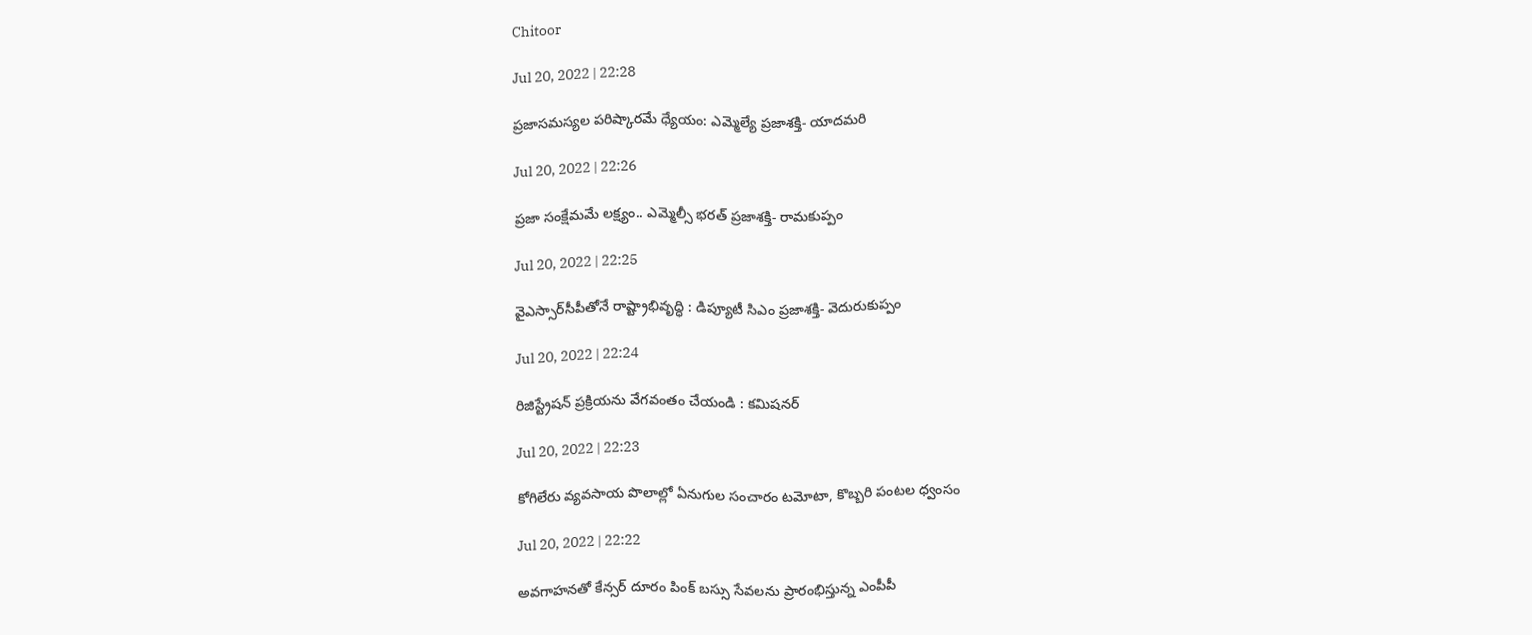Chitoor

Jul 20, 2022 | 22:28

ప్రజాసమస్యల పరిష్కారమే ధ్యేయం: ఎమ్మెల్యే ప్రజాశక్తి- యాదమరి

Jul 20, 2022 | 22:26

ప్రజా సంక్షేమమే లక్ష్యం.. ఎమ్మెల్సీ భరత్‌ ప్రజాశక్తి- రామకుప్పం

Jul 20, 2022 | 22:25

వైఎస్సార్‌సీపీతోనే రాష్ట్రాభివృద్ధి : డిప్యూటీ సిఎం ప్రజాశక్తి- వెదురుకుప్పం

Jul 20, 2022 | 22:24

రిజిస్ట్రేషన్‌ ప్రక్రియను వేగవంతం చేయండి : కమిషనర్‌

Jul 20, 2022 | 22:23

కోగిలేరు వ్యవసాయ పొలాల్లో ఏనుగుల సంచారం టమోటా, కొబ్బరి పంటల ధ్వంసం

Jul 20, 2022 | 22:22

అవగాహనతో కేన్సర్‌ దూరం పింక్‌ బస్సు సేవలను ప్రారంభిస్తున్న ఎంపీపీ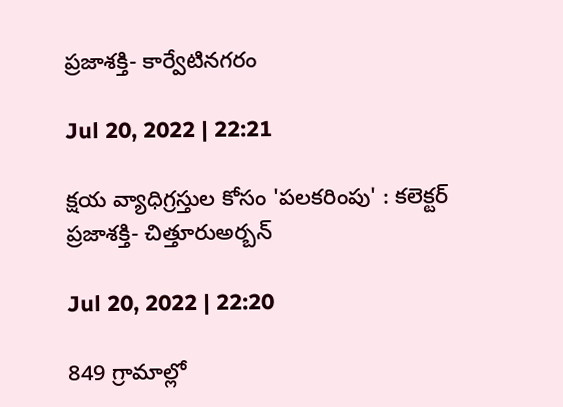ప్రజాశక్తి- కార్వేటినగరం

Jul 20, 2022 | 22:21

క్షయ వ్యాధిగ్రస్తుల కోసం 'పలకరింపు' : కలెక్టర్‌ ప్రజాశక్తి- చిత్తూరుఅర్బన్‌

Jul 20, 2022 | 22:20

849 గ్రామాల్లో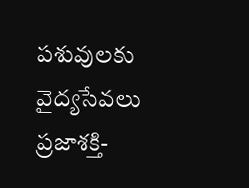పశువులకు వైద్యసేవలు ప్రజాశక్తి-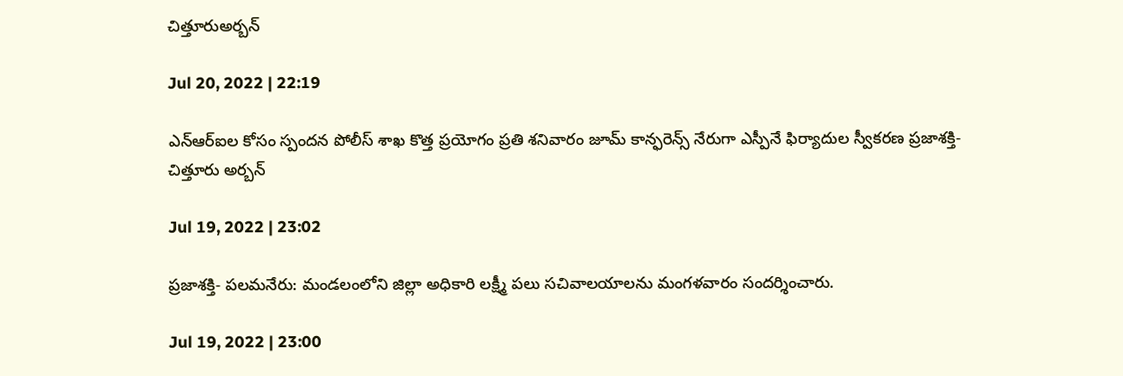చిత్తూరుఅర్బన్‌

Jul 20, 2022 | 22:19

ఎన్‌ఆర్‌ఐల కోసం స్పందన పోలీస్‌ శాఖ కొత్త ప్రయోగం ప్రతి శనివారం జూమ్‌ కాన్ఫరెన్స్‌ నేరుగా ఎస్పీనే ఫిర్యాదుల స్వీకరణ ప్రజాశక్తి- చిత్తూరు అర్బన్‌

Jul 19, 2022 | 23:02

ప్రజాశక్తి- పలమనేరు: మండలంలోని జిల్లా అధికారి లక్ష్మీ పలు సచివాలయాలను మంగళవారం సందర్శించారు.

Jul 19, 2022 | 23:00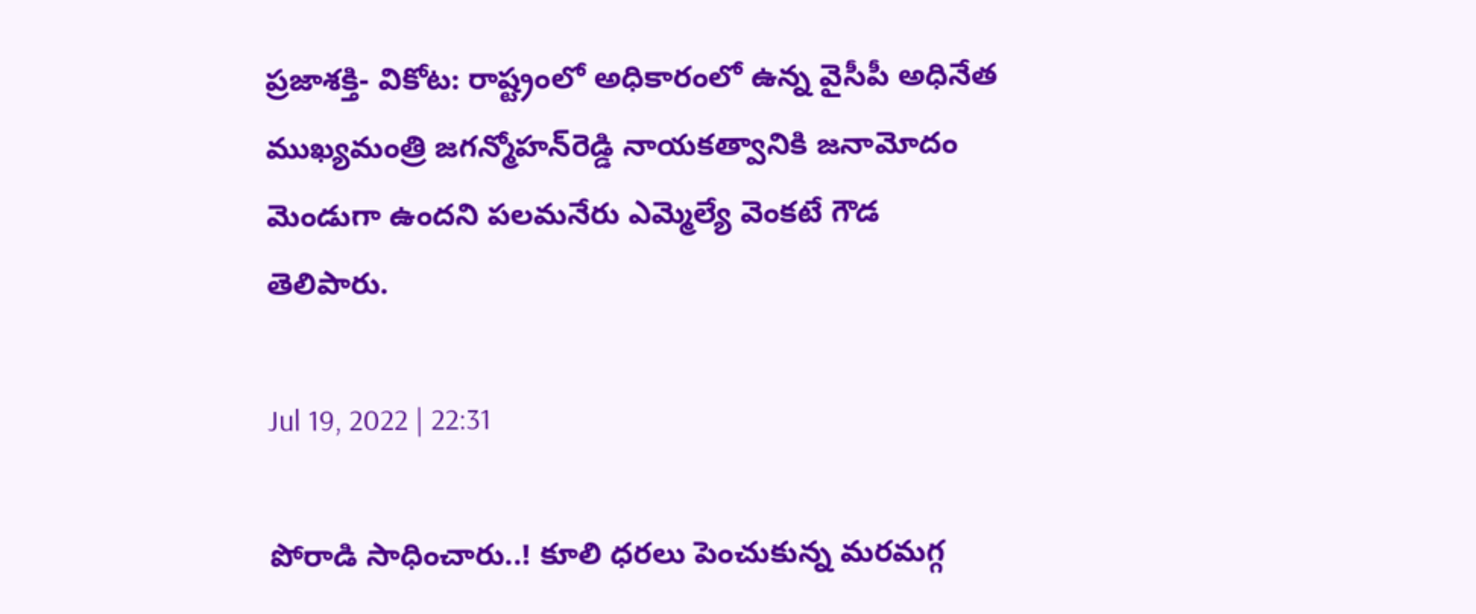ప్రజాశక్తి- వికోట: రాష్ట్రంలో అధికారంలో ఉన్న వైసీపీ అధినేత ముఖ్యమంత్రి జగన్మోహన్‌రెడ్డి నాయకత్వానికి జనామోదం మెండుగా ఉందని పలమనేరు ఎమ్మెల్యే వెంకటే గౌడ తెలిపారు.

Jul 19, 2022 | 22:31

పోరాడి సాధించారు..! కూలి ధరలు పెంచుకున్న మరమగ్గ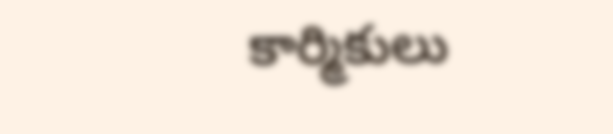కార్మికులు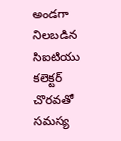అండగా నిలబడిన సిఐటియు కలెక్టర్‌ చొరవతో సమస్య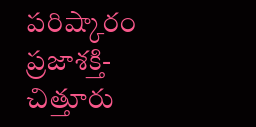పరిష్కారం ప్రజాశక్తి- చిత్తూరు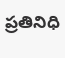ప్రతినిధి